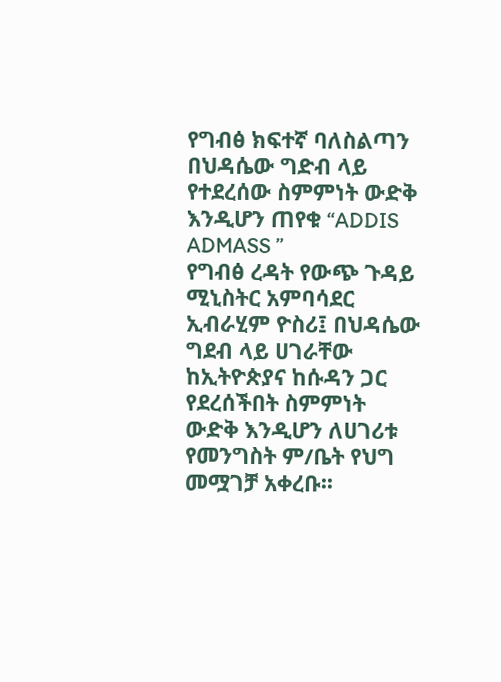የግብፅ ክፍተኛ ባለስልጣን በህዳሴው ግድብ ላይ የተደረሰው ስምምነት ውድቅ እንዲሆን ጠየቁ “ADDIS ADMASS ”
የግብፅ ረዳት የውጭ ጉዳይ ሚኒስትር አምባሳደር ኢብራሂም ዮስሪ፤ በህዳሴው ግደብ ላይ ሀገራቸው ከኢትዮጵያና ከሱዳን ጋር የደረሰችበት ስምምነት ውድቅ እንዲሆን ለሀገሪቱ የመንግስት ም/ቤት የህግ መሟገቻ አቀረቡ፡፡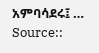አምባሳደሩ፤ …
Source::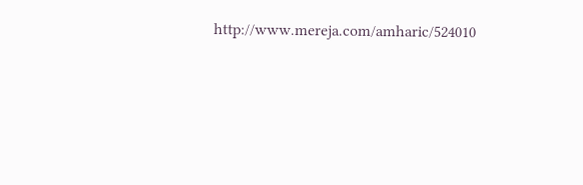http://www.mereja.com/amharic/524010